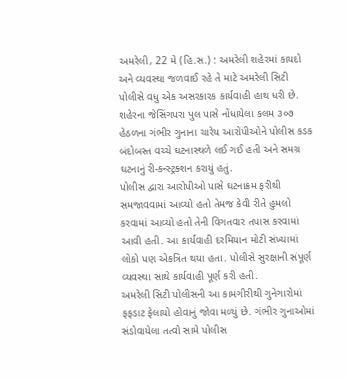અમરેલી, 22 મે (હિ.સ.) : અમરેલી શહેરમાં કાયદો અને વ્યવસ્થા જળવાઈ રહે તે માટે અમરેલી સિટી પોલીસે વધુ એક અસરકારક કાર્યવાહી હાથ ધરી છે. શહેરના જેસિંગપરા પુલ પાસે નોંધાયેલા કલમ ૩૦૭ હેઠળના ગંભીર ગુનાના ચારેય આરોપીઓને પોલીસ કડક બંદોબસ્ત વચ્ચે ઘટનાસ્થળે લઈ ગઈ હતી અને સમગ્ર ઘટનાનું રી-કન્સ્ટ્રક્શન કરાયું હતું.
પોલીસ દ્વારા આરોપીઓ પાસે ઘટનાક્રમ ફરીથી સમજાવવામાં આવ્યો હતો તેમજ કેવી રીતે હુમલો કરવામાં આવ્યો હતો તેની વિગતવાર તપાસ કરવામાં આવી હતી. આ કાર્યવાહી દરમિયાન મોટી સંખ્યામાં લોકો પણ એકત્રિત થયા હતા. પોલીસે સુરક્ષાની સંપૂર્ણ વ્યવસ્થા સાથે કાર્યવાહી પૂર્ણ કરી હતી.
અમરેલી સિટી પોલીસની આ કામગીરીથી ગુનેગારોમાં ફફડાટ ફેલાયો હોવાનું જોવા મળ્યું છે. ગંભીર ગુનાઓમાં સંડોવાયેલા તત્વો સામે પોલીસ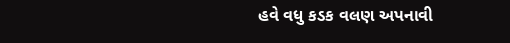હવે વધુ કડક વલણ અપનાવી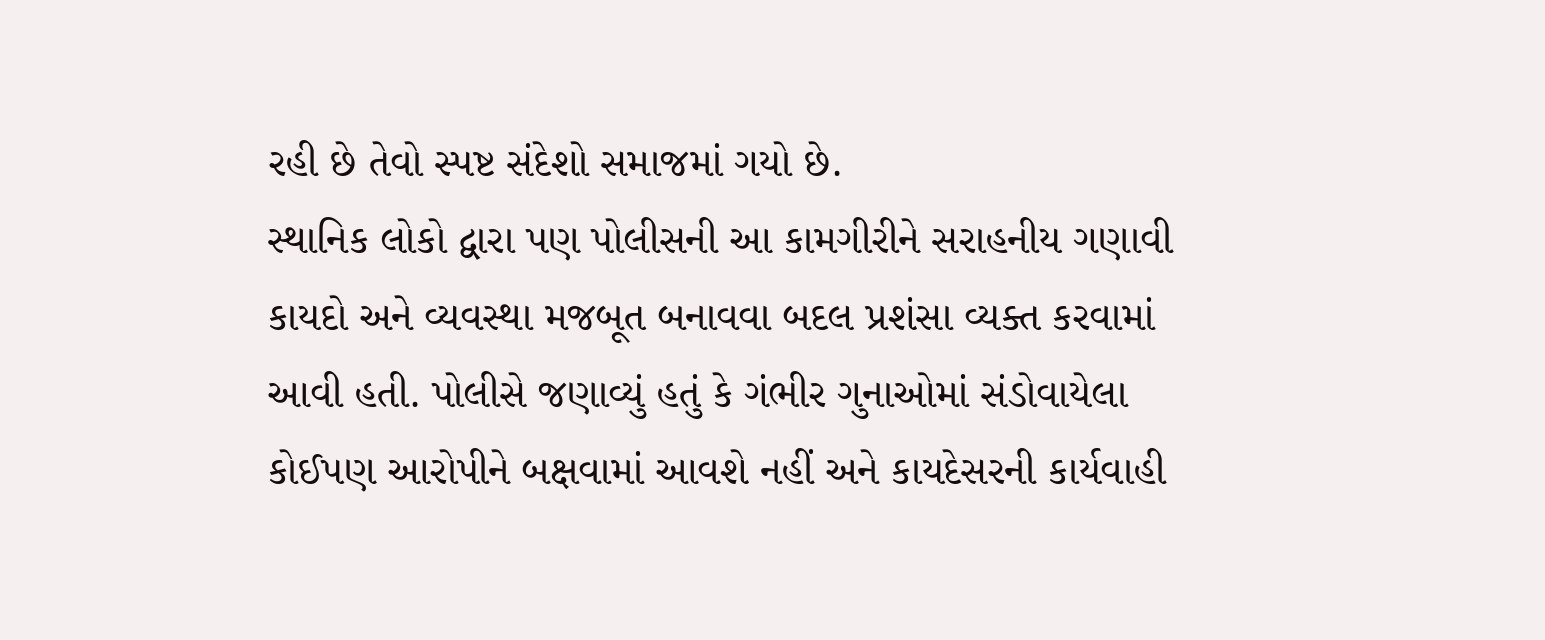રહી છે તેવો સ્પષ્ટ સંદેશો સમાજમાં ગયો છે.
સ્થાનિક લોકો દ્વારા પણ પોલીસની આ કામગીરીને સરાહનીય ગણાવી કાયદો અને વ્યવસ્થા મજબૂત બનાવવા બદલ પ્રશંસા વ્યક્ત કરવામાં આવી હતી. પોલીસે જણાવ્યું હતું કે ગંભીર ગુનાઓમાં સંડોવાયેલા કોઈપણ આરોપીને બક્ષવામાં આવશે નહીં અને કાયદેસરની કાર્યવાહી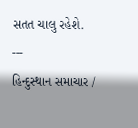સતત ચાલુ રહેશે.
---
હિન્દુસ્થાન સમાચાર /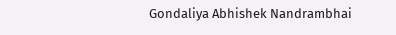Gondaliya Abhishek Nandrambhai